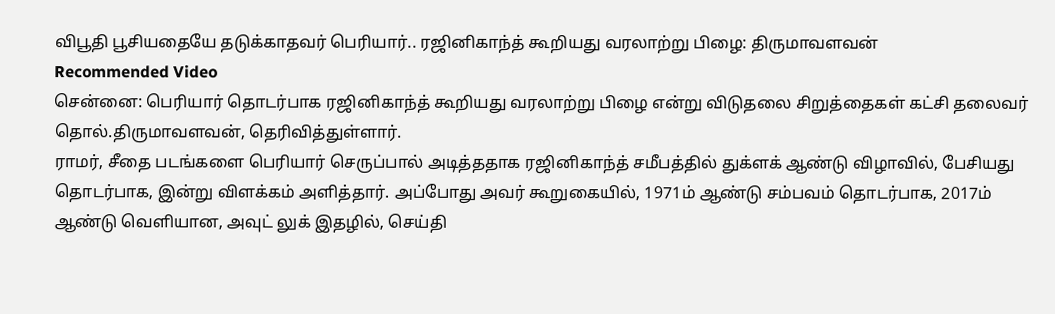விபூதி பூசியதையே தடுக்காதவர் பெரியார்.. ரஜினிகாந்த் கூறியது வரலாற்று பிழை: திருமாவளவன்
Recommended Video
சென்னை: பெரியார் தொடர்பாக ரஜினிகாந்த் கூறியது வரலாற்று பிழை என்று விடுதலை சிறுத்தைகள் கட்சி தலைவர் தொல்.திருமாவளவன், தெரிவித்துள்ளார்.
ராமர், சீதை படங்களை பெரியார் செருப்பால் அடித்ததாக ரஜினிகாந்த் சமீபத்தில் துக்ளக் ஆண்டு விழாவில், பேசியது தொடர்பாக, இன்று விளக்கம் அளித்தார். அப்போது அவர் கூறுகையில், 1971ம் ஆண்டு சம்பவம் தொடர்பாக, 2017ம் ஆண்டு வெளியான, அவுட் லுக் இதழில், செய்தி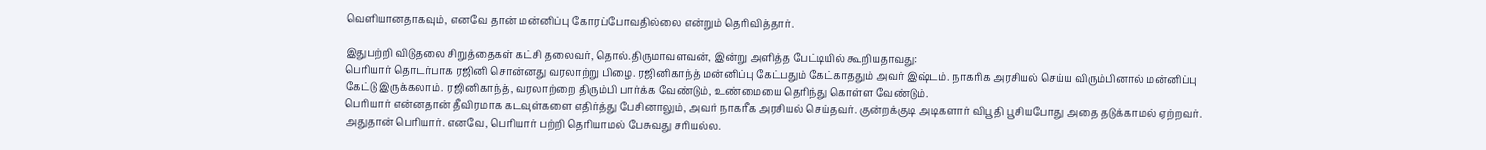வெளியானதாகவும், எனவே தான் மன்னிப்பு கோரப்போவதில்லை என்றும் தெரிவித்தார்.

இதுபற்றி விடுதலை சிறுத்தைகள் கட்சி தலைவர், தொல்.திருமாவளவன், இன்று அளித்த பேட்டியில் கூறியதாவது:
பெரியார் தொடர்பாக ரஜினி சொன்னது வரலாற்று பிழை. ரஜினிகாந்த் மன்னிப்பு கேட்பதும் கேட்காததும் அவர் இஷ்டம். நாகரிக அரசியல் செய்ய விரும்பினால் மன்னிப்பு கேட்டு இருக்கலாம். ரஜினிகாந்த், வரலாற்றை திரும்பி பார்க்க வேண்டும், உண்மையை தெரிந்து கொள்ள வேண்டும்.
பெரியார் என்னதான் தீவிரமாக கடவுள்களை எதிர்த்து பேசினாலும், அவர் நாகரீக அரசியல் செய்தவர். குன்றக்குடி அடிகளார் விபூதி பூசியபோது அதை தடுக்காமல் ஏற்றவர். அதுதான் பெரியார். எனவே, பெரியார் பற்றி தெரியாமல் பேசுவது சரியல்ல.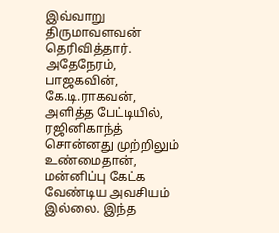இவ்வாறு திருமாவளவன் தெரிவித்தார்.
அதேநேரம், பாஜகவின், கே.டி.ராகவன், அளித்த பேட்டியில், ரஜினிகாந்த் சொன்னது முற்றிலும் உண்மைதான், மன்னிப்பு கேட்க வேண்டிய அவசியம் இல்லை. இந்த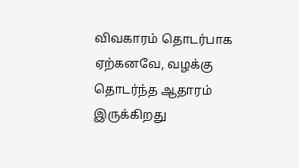விவகாரம் தொடர்பாக ஏற்கனவே, வழக்கு தொடர்ந்த ஆதாரம் இருக்கிறது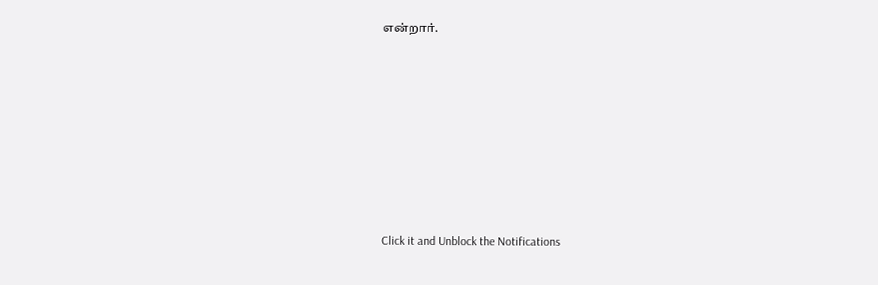என்றார்.












Click it and Unblock the Notifications